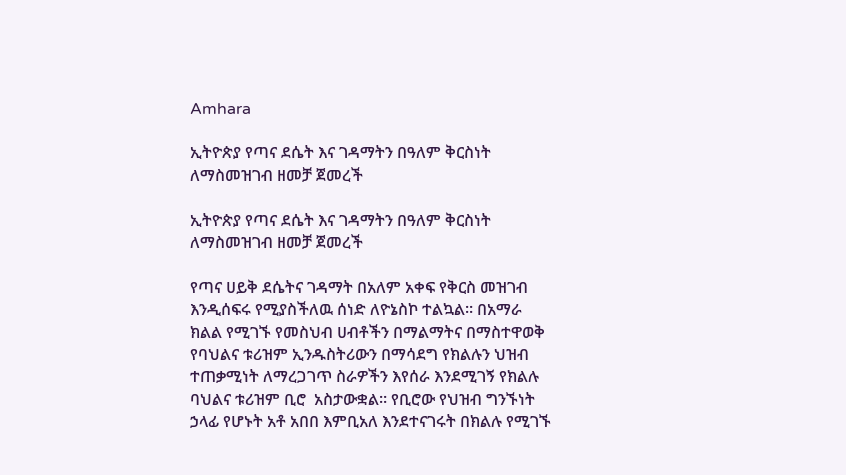Amhara

ኢትዮጵያ የጣና ደሴት እና ገዳማትን በዓለም ቅርስነት ለማስመዝገብ ዘመቻ ጀመረች

ኢትዮጵያ የጣና ደሴት እና ገዳማትን በዓለም ቅርስነት ለማስመዝገብ ዘመቻ ጀመረች

የጣና ሀይቅ ደሴትና ገዳማት በአለም አቀፍ የቅርስ መዝገብ እንዲሰፍሩ የሚያስችለዉ ሰነድ ለዮኔስኮ ተልኳል። በአማራ ክልል የሚገኙ የመስህብ ሀብቶችን በማልማትና በማስተዋወቅ የባህልና ቱሪዝም ኢንዱስትሪውን በማሳደግ የክልሉን ህዝብ ተጠቃሚነት ለማረጋገጥ ስራዎችን እየሰራ እንደሚገኝ የክልሉ ባህልና ቱሪዝም ቢሮ  አስታውቋል። የቢሮው የህዝብ ግንኙነት ኃላፊ የሆኑት አቶ አበበ እምቢአለ እንደተናገሩት በክልሉ የሚገኙ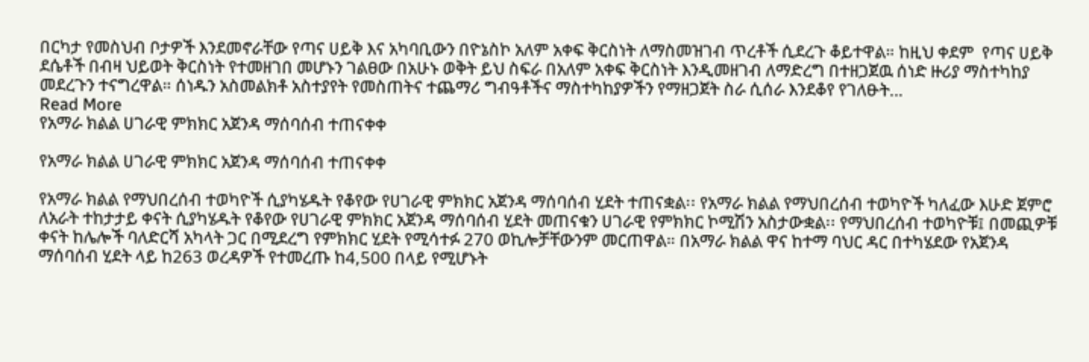በርካታ የመስህብ ቦታዎች እንደመኖራቸው የጣና ሀይቅ እና አካባቢውን በዮኔስኮ አለም አቀፍ ቅርስነት ለማስመዝገብ ጥረቶች ሲደረጉ ቆይተዋል። ከዚህ ቀደም  የጣና ሀይቅ ደሴቶች በብዛ ህይወት ቅርስነት የተመዘገበ መሆኑን ገልፀው በአሁኑ ወቅት ይህ ስፍራ በአለም አቀፍ ቅርስነት እንዲመዘገብ ለማድረግ በተዘጋጀዉ ሰነድ ዙሪያ ማስተካከያ መደረጉን ተናግረዋል። ሰነዱን አስመልክቶ አስተያየት የመስጠትና ተጨማሪ ግብዓቶችና ማስተካከያዎችን የማዘጋጀት ስራ ሲሰራ እንደቆየ የገለፁት…
Read More
የአማራ ክልል ሀገራዊ ምክክር አጀንዳ ማሰባሰብ ተጠናቀቀ

የአማራ ክልል ሀገራዊ ምክክር አጀንዳ ማሰባሰብ ተጠናቀቀ

የአማራ ክልል የማህበረሰብ ተወካዮች ሲያካሄዱት የቆየው የሀገራዊ ምክክር አጀንዳ ማሰባሰብ ሂደት ተጠናቋል፡፡ የአማራ ክልል የማህበረሰብ ተወካዮች ካለፈው እሁድ ጀምሮ ለአራት ተከታታይ ቀናት ሲያካሄዱት የቆየው የሀገራዊ ምክክር አጀንዳ ማሰባሰብ ሂደት መጠናቁን ሀገራዊ የምክክር ኮሚሽን አስታውቋል፡፡ የማህበረሰብ ተወካዮቹ፤ በመጪዎቹ ቀናት ከሌሎች ባለድርሻ አካላት ጋር በሚደረግ የምክክር ሂደት የሚሳተፉ 270 ወኪሎቻቸውንም መርጠዋል። በአማራ ክልል ዋና ከተማ ባህር ዳር በተካሄደው የአጀንዳ ማሰባሰብ ሂደት ላይ ከ263 ወረዳዎች የተመረጡ ከ4,500 በላይ የሚሆኑት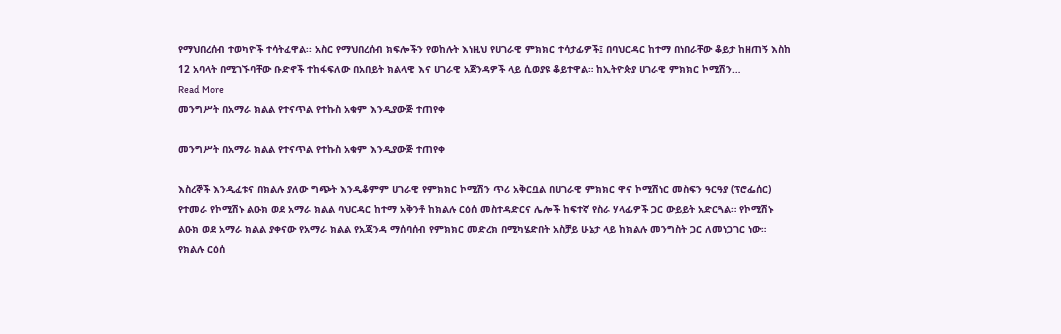የማህበረሰብ ተወካዮች ተሳትፈዋል፡፡ አስር የማህበረሰብ ክፍሎችን የወከሉት እነዚህ የሀገራዊ ምክክር ተሳታፊዎች፤ በባህርዳር ከተማ በነበራቸው ቆይታ ከዘጠኝ እስከ 12 አባላት በሚገኙባቸው ቡድኖች ተከፋፍለው በአበይት ክልላዊ እና ሀገራዊ አጀንዳዎች ላይ ሲወያዩ ቆይተዋል። ከኢትዮጵያ ሀገራዊ ምክክር ኮሚሽን…
Read More
መንግሥት በአማራ ክልል የተናጥል የተኩስ አቁም እንዲያውጅ ተጠየቀ

መንግሥት በአማራ ክልል የተናጥል የተኩስ አቁም እንዲያውጅ ተጠየቀ

እስረኞች እንዲፈቱና በክልሉ ያለው ግጭት እንዲቆምም ሀገራዊ የምክክር ኮሚሽን ጥሪ አቅርቧል በሀገራዊ ምክክር ዋና ኮሚሽነር መስፍን ዓርዓያ (ፕሮፌሰር) የተመራ የኮሚሽኑ ልዑክ ወደ አማራ ክልል ባህርዳር ከተማ አቅንቶ ከክልሉ ርዕሰ መስተዳድርና ሌሎች ከፍተኛ የስራ ሃላፊዎች ጋር ውይይት አድርጓል። የኮሚሽኑ ልዑክ ወደ አማራ ክልል ያቀናው የአማራ ክልል የአጃንዳ ማሰባሰብ የምክክር መድረክ በሚካሄድበት አስቻይ ሁኔታ ላይ ከክልሉ መንግስት ጋር ለመነጋገር ነው። የክልሉ ርዕሰ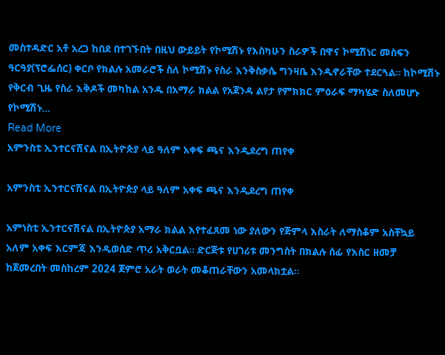መስተዳድር አቶ አረጋ ከበደ በተገኙበት በዚህ ውይይት የኮሚሽኑ የእስካሁን ስራዎች በዋና ኮሚሽነር መስፍን ዓርዓያ(ፕሮፌሰር) ቀርቦ የክልሉ አመራሮች ስለ ኮሚሽኑ የስራ እንቅስቃሴ ግንዛቤ እንዲኖራቸው ተደርጓል። ከኮሚሽኑ የቅርብ ጊዜ የስራ እቅዶች መካከል አንዱ በአማራ ክልል የአጀንዳ ልየታ የምክክር ምዕራፍ ማካሄድ ስለመሆኑ የኮሚሽኑ…
Read More
አምንስቲ ኢንተርናሽናል በኢትዮጵያ ላይ ዓለም አቀፍ ጫና እንዲደረግ ጠየቀ

አምንስቲ ኢንተርናሽናል በኢትዮጵያ ላይ ዓለም አቀፍ ጫና እንዲደረግ ጠየቀ

አምነስቲ ኢንተርናሽናል በኢትዮጵያ አማራ ክልል እየተፈጸመ ነው ያለውን የጅምላ እስራት ለማስቆም አስቸኳይ አለም አቀፍ እርምጃ እንዲወሰድ ጥሪ አቅርቧል። ድርጅቱ የሀገሪቱ መንግስት በክልሉ ሰፊ የእስር ዘመቻ ከጀመረበት መስከረም 2024 ጀምሮ አራት ወራት መቆጠራቸውን አመላክቷል፡፡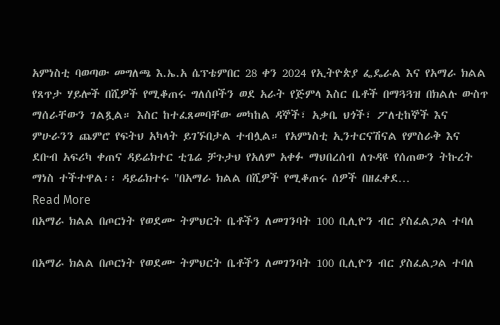አምነስቲ ባወጣው መግለጫ እ.ኤ.አ ሴፕቴምበር 28 ቀን 2024 የኢትዮጵያ ፌዴራል እና የአማራ ክልል የጸጥታ ሃይሎች በሺዎች የሚቆጠሩ ግለሰቦችን ወደ አራት የጅምላ እስር ቤቶች በማጓጓዝ በክልሉ ውስጥ ማሰራቸውን ገልጿል። እስር ከተፈጸመባቸው መካከል ዳኞች፣ አቃቤ ህጎች፣ ፖለቲከኞች እና ምሁራንን ጨምሮ የፍትህ አካላት ይገኙበታል ተብሏል። የአምነስቲ ኢንተርናሽናል የምስራቅ እና ደቡብ አፍሪካ ቀጠና ዳይሬክተር ቲጌሬ ቻጉታህ የአለም አቀፉ ማህበረሰብ ለጉዳዩ የሰጠውን ትኩረት ማነስ ተችተዋል፡፡ ዳይሬክተሩ "በአማራ ክልል በሺዎች የሚቆጠሩ ሰዎች በዘፈቀደ…
Read More
በአማራ ክልል በጦርነት የወደሙ ትምህርት ቤቶችን ለመገንባት 100 ቢሊዮን ብር ያስፈልጋል ተባለ

በአማራ ክልል በጦርነት የወደሙ ትምህርት ቤቶችን ለመገንባት 100 ቢሊዮን ብር ያስፈልጋል ተባለ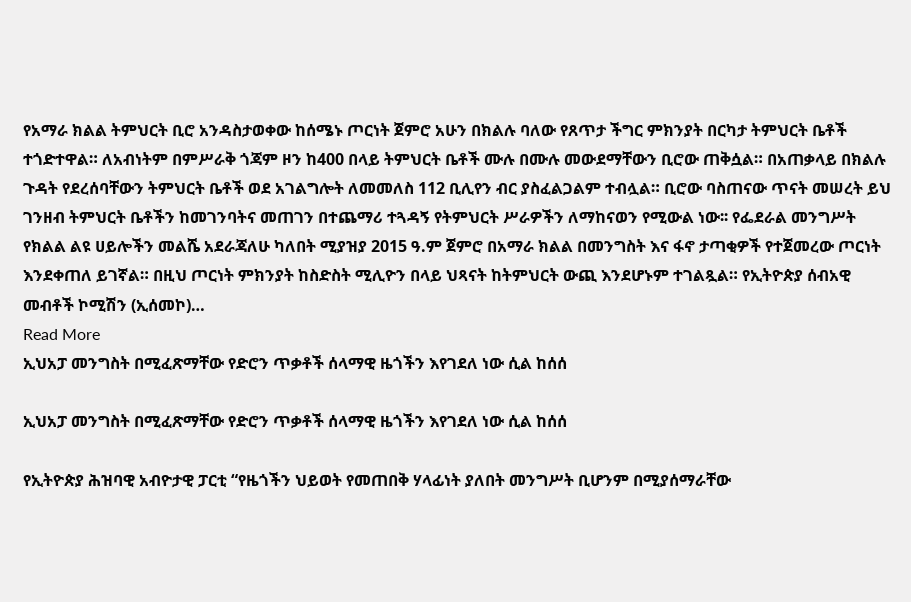የአማራ ክልል ትምህርት ቢሮ አንዳስታወቀው ከሰሜኑ ጦርነት ጀምሮ አሁን በክልሉ ባለው የጸጥታ ችግር ምክንያት በርካታ ትምህርት ቤቶች ተጎድተዋል። ለአብነትም በምሥራቅ ጎጃም ዞን ከ400 በላይ ትምህርት ቤቶች ሙሉ በሙሉ መውደማቸውን ቢሮው ጠቅሷል። በአጠቃላይ በክልሉ ጉዳት የደረሰባቸውን ትምህርት ቤቶች ወደ አገልግሎት ለመመለስ 112 ቢሊየን ብር ያስፈልጋልም ተብሏል። ቢሮው ባስጠናው ጥናት መሠረት ይህ ገንዘብ ትምህርት ቤቶችን ከመገንባትና መጠገን በተጨማሪ ተጓዳኝ የትምህርት ሥራዎችን ለማከናወን የሚውል ነው፡፡ የፌደራል መንግሥት የክልል ልዩ ሀይሎችን መልሼ አደራጃለሁ ካለበት ሚያዝያ 2015 ዓ.ም ጀምሮ በአማራ ክልል በመንግስት እና ፋኖ ታጣቂዎች የተጀመረው ጦርነት እንደቀጠለ ይገኛል። በዚህ ጦርነት ምክንያት ከስድስት ሚሊዮን በላይ ህጻናት ከትምህርት ውጪ እንደሆኑም ተገልጿል። የኢትዮጵያ ሰብአዊ መብቶች ኮሚሽን (ኢሰመኮ)…
Read More
ኢህአፓ መንግስት በሚፈጽማቸው የድሮን ጥቃቶች ሰላማዊ ዜጎችን እየገደለ ነው ሲል ከሰሰ

ኢህአፓ መንግስት በሚፈጽማቸው የድሮን ጥቃቶች ሰላማዊ ዜጎችን እየገደለ ነው ሲል ከሰሰ

የኢትዮጵያ ሕዝባዊ አብዮታዊ ፓርቲ “የዜጎችን ህይወት የመጠበቅ ሃላፊነት ያለበት መንግሥት ቢሆንም በሚያሰማራቸው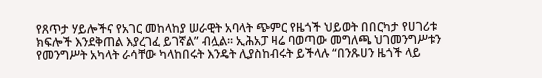የጸጥታ ሃይሎችና የአገር መከላከያ ሠራዊት አባላት ጭምር የዜጎች ህይወት በበርካታ የሀገሪቱ ክፍሎች እንደቅጠል እያረገፈ ይገኛል” ብሏል፡፡ ኢሕአፓ ዛሬ ባወጣው መግለጫ ህገመንግሥቱን የመንግሥት አካላት ራሳቸው ካላከበሩት እንዴት ሊያስከብሩት ይችላሉ “በንጹሀን ዜጎች ላይ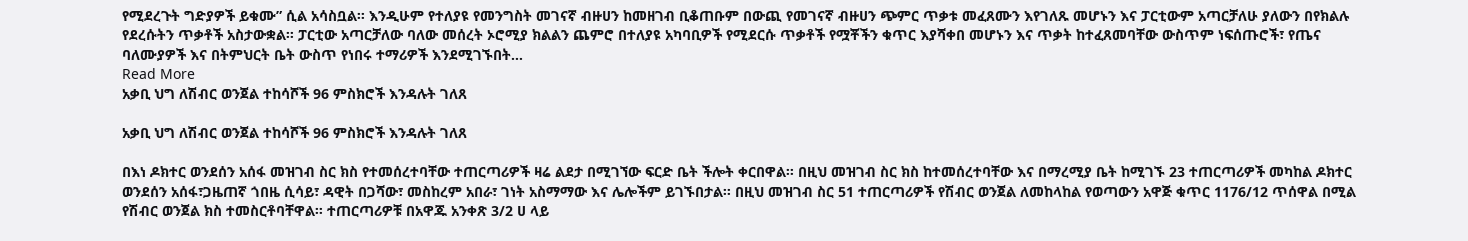የሚደረጉት ግድያዎች ይቁሙ” ሲል አሳስቧል፡፡ እንዲሁም የተለያዩ የመንግስት መገናኛ ብዙሀን ከመዘገብ ቢቆጠቡም በውጪ የመገናኛ ብዙሀን ጭምር ጥቃቱ መፈጸሙን እየገለጹ መሆኑን እና ፓርቲውም አጣርቻለሁ ያለውን በየክልሉ የደረሱትን ጥቃቶች አስታውቋል፡፡ ፓርቲው አጣርቻለው ባለው መሰረት ኦሮሚያ ክልልን ጨምሮ በተለያዩ አካባቢዎች የሚደርሱ ጥቃቶች የሟቾችን ቁጥር እያሻቀበ መሆኑን እና ጥቃት ከተፈጸመባቸው ውስጥም ነፍሰጡሮች፣ የጤና ባለሙያዎች እና በትምህርት ቤት ውስጥ የነበሩ ተማሪዎች እንደሚገኙበት…
Read More
አቃቢ ህግ ለሽብር ወንጀል ተከሳሾች 96 ምስክሮች እንዳሉት ገለጸ

አቃቢ ህግ ለሽብር ወንጀል ተከሳሾች 96 ምስክሮች እንዳሉት ገለጸ

በእነ ዶክተር ወንደሰን አሰፋ መዝገብ ስር ክስ የተመሰረተባቸው ተጠርጣሪዎች ዛሬ ልደታ በሚገኘው ፍርድ ቤት ችሎት ቀርበዋል፡፡ በዚህ መዝገብ ስር ክስ ከተመሰረተባቸው እና በማረሚያ ቤት ከሚገኙ 23 ተጠርጣሪዎች መካከል ዶክተር ወንደሰን አሰፋ፣ጋዜጠኛ ጎበዜ ሲሳይ፣ ዳዊት በጋሻው፣ መስከረም አበራ፣ ገነት አስማማው እና ሌሎችም ይገኙበታል፡፡ በዚህ መዝገብ ስር 51 ተጠርጣሪዎች የሽብር ወንጀል ለመከላከል የወጣውን አዋጅ ቁጥር 1176/12 ጥሰዋል በሚል የሽብር ወንጀል ክስ ተመስርቶባቸዋል፡፡ ተጠርጣሪዎቹ በአዋጁ አንቀጽ 3/2 ሀ ላይ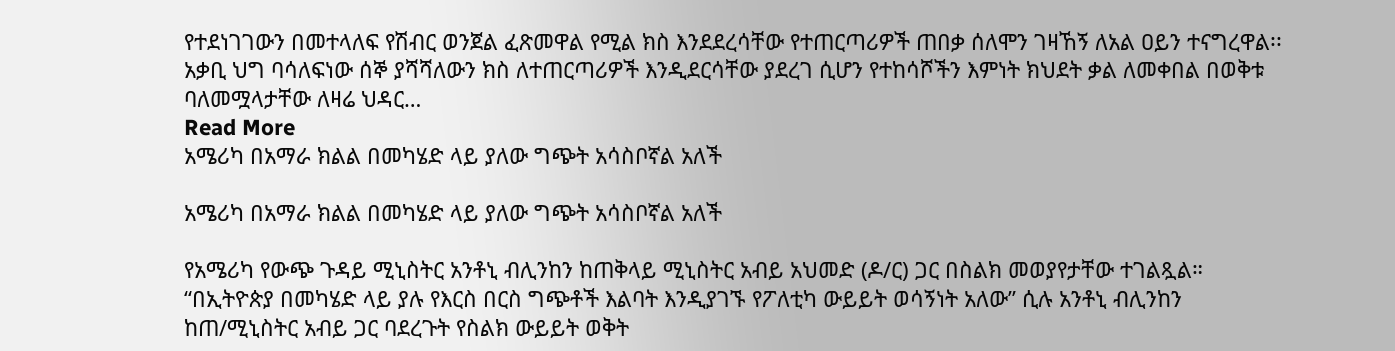የተደነገገውን በመተላለፍ የሽብር ወንጀል ፈጽመዋል የሚል ክስ እንደደረሳቸው የተጠርጣሪዎች ጠበቃ ሰለሞን ገዛኸኝ ለአል ዐይን ተናግረዋል፡፡ አቃቢ ህግ ባሳለፍነው ሰኞ ያሻሻለውን ክስ ለተጠርጣሪዎች እንዲደርሳቸው ያደረገ ሲሆን የተከሳሾችን እምነት ክህደት ቃል ለመቀበል በወቅቱ ባለመሟላታቸው ለዛሬ ህዳር…
Read More
አሜሪካ በአማራ ክልል በመካሄድ ላይ ያለው ግጭት አሳስቦኛል አለች

አሜሪካ በአማራ ክልል በመካሄድ ላይ ያለው ግጭት አሳስቦኛል አለች

የአሜሪካ የውጭ ጉዳይ ሚኒስትር አንቶኒ ብሊንከን ከጠቅላይ ሚኒስትር አብይ አህመድ (ዶ/ር) ጋር በስልክ መወያየታቸው ተገልጿል። “በኢትዮጵያ በመካሄድ ላይ ያሉ የእርስ በርስ ግጭቶች እልባት እንዲያገኙ የፖለቲካ ውይይት ወሳኝነት አለው” ሲሉ አንቶኒ ብሊንከን ከጠ/ሚኒስትር አብይ ጋር ባደረጉት የስልክ ውይይት ወቅት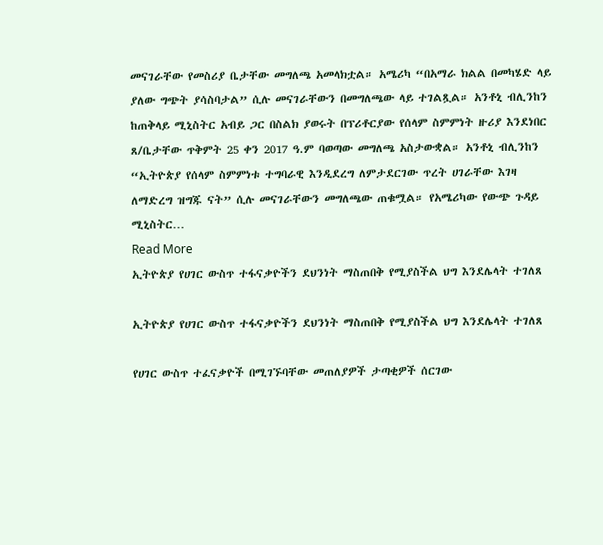መናገራቸው የመስሪያ ቤታቸው መግለጫ አመላክቷል። አሜሪካ “በአማራ ክልል በመካሄድ ላይ ያለው ግጭት ያሳስባታል” ሲሉ መናገራቸውን በመግለጫው ላይ ተገልጿል። አንቶኒ ብሊንከን ከጠቅላይ ሚኒስትር አብይ ጋር በስልክ ያወሩት በፕሪቶርያው የሰላም ስምምነት ዙሪያ እንደነበር ጸ/ቤታቸው ጥቅምት 25 ቀን 2017 ዓ.ም ባወጣው መግለጫ አስታውቋል። አንቶኒ ብሊንከን “ኢትዮጵያ የሰላም ስምምነቱ ተግባራዊ እንዲደረግ ለምታደርገው ጥረት ሀገራቸው እገዛ ለማድረግ ዝግጁ ናት” ሲሉ መናገራቸውን መግለጫው ጠቁሟል። የአሜሪካው የውጭ ጉዳይ ሚኒስትር…
Read More
ኢትዮጵያ የሀገር ውስጥ ተፋናቃዮችን ደህንነት ማስጠበቅ የሚያስችል ህግ እንደሌላት ተገለጸ

ኢትዮጵያ የሀገር ውስጥ ተፋናቃዮችን ደህንነት ማስጠበቅ የሚያስችል ህግ እንደሌላት ተገለጸ

የሀገር ውስጥ ተፈናቃዮች በሚገኙባቸው መጠለያዎች ታጣቂዎች ሰርገው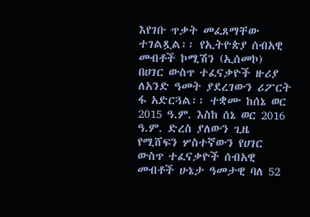እየገቡ ጥቃት መፈጸማቸው ተገልጿል፡፡ የኢትዮጵያ ሰብአዊ መብቶች ኮሚሽን (ኢሰመኮ) በሀገር ውስጥ ተፈናቃዮች ዙሪያ ለአንድ ዓመት ያደረገውን ሪፖርት ፋ አድርጓል፡፡ ተቋሙ ከሰኔ ወር 2015 ዓ.ም. እስከ ሰኔ ወር 2016 ዓ.ም. ድረስ ያለውን ጊዜ የሚሸፍን ሦስተኛውን የሀገር ውስጥ ተፈናቃዮች ሰብአዊ መብቶች ሁኔታ ዓመታዊ ባለ 52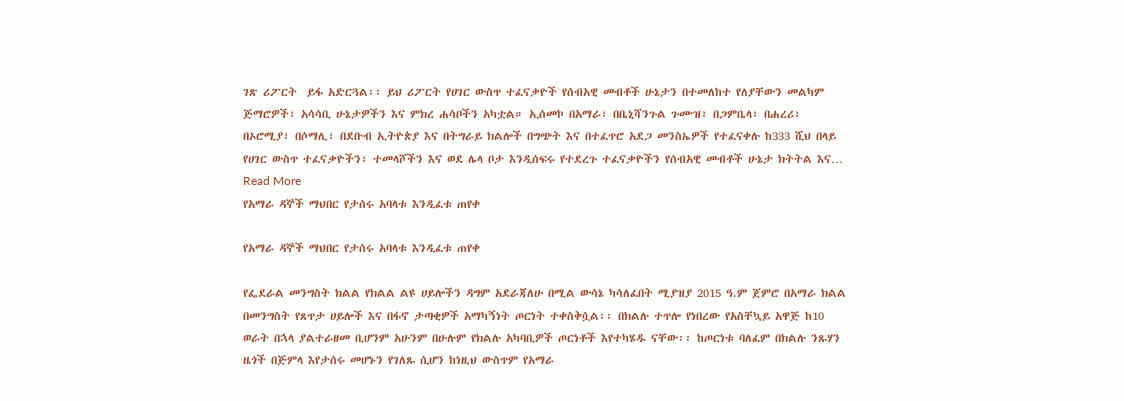ገጽ ሪፖርት  ይፋ አድርጓል፡፡ ይህ ሪፖርት የሀገር ውስጥ ተፈናቃዮች የሰብአዊ መብቶች ሁኔታን በተመለከተ የለያቸውን መልካም ጅማሮዎች፣ አሳሳቢ ሁኔታዎችን እና ምክረ ሐሳቦችን አካቷል። ኢሰመኮ በአማራ፣ በቤኒሻንጉል ጉሙዝ፣ በጋምቤላ፣ በሐረሪ፣ በኦሮሚያ፣ በሶማሊ፣ በደቡብ ኢትዮጵያ እና በትግራይ ክልሎች በግጭት እና በተፈጥሮ አደጋ መንስኤዎች የተፈናቀሉ ከ333 ሺህ በላይ የሀገር ውስጥ ተፈናቃዮችን፣ ተመላሾችን እና ወደ ሌላ ቦታ እንዲሰፍሩ የተደረጉ ተፈናቃዮችን የሰብአዊ መብቶች ሁኔታ ክትትል እና…
Read More
የአማራ ዳኞች ማህበር የታሰሩ አባላቱ እንዲፈቱ ጠየቀ

የአማራ ዳኞች ማህበር የታሰሩ አባላቱ እንዲፈቱ ጠየቀ

የፌደራል መንግስት ክልል የክልል ልዩ ሀይሎችን ዳግም አደራጃለሁ በሚል ውሳኔ ካሳለፈበት ሚያዝያ 2015 ዓ.ም ጀምሮ በአማራ ክልል በመንግስት የጸጥታ ሀይሎች እና በፋኖ ታጣቂዎች አማካኝነት ጦርነት ተቀስቅሷል፡፡ በክልሉ ተጥሎ የነበረው የአስቸኳይ አዋጅ ከ10 ወራት በኋላ ያልተራዘመ ቢሆንም አሁንም በሁሉም የክልሉ አካባቢዎች ጦርነቶች እየተካሄዱ ናቸው፡፡ ከጦርነቱ ባለፈም በክልሉ ንጹሃን ዜጎች በጅምላ እየታሰሩ መሆኑን የገለጹ ሲሆን ከነዚህ ውስጥም የአማራ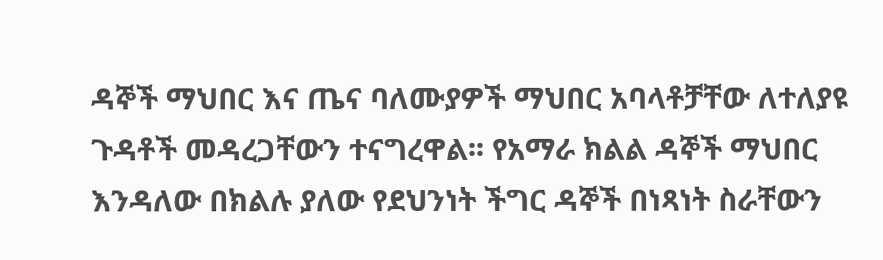ዳኞች ማህበር እና ጤና ባለሙያዎች ማህበር አባላቶቻቸው ለተለያዩ ጉዳቶች መዳረጋቸውን ተናግረዋል፡፡ የአማራ ክልል ዳኞች ማህበር እንዳለው በክልሉ ያለው የደህንነት ችግር ዳኞች በነጻነት ስራቸውን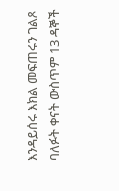እንዳይሰሩ እክል መፍጠሩን ገልጾ ባለፉት ቀናት ውስጥም 13 ዳኞች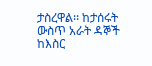ታስረዋል፡፡ ከታሰሩት ውስጥ አራት ዳኞች ከእስር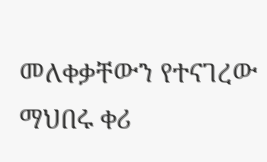መለቀቃቸውን የተናገረው ማህበሩ ቀሪ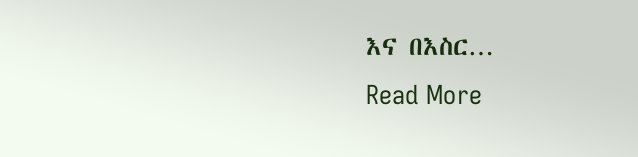እና በእስር…
Read More